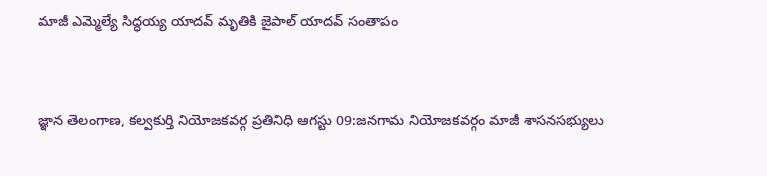మాజీ ఎమ్మెల్యే సిద్ధయ్య యాదవ్ మృతికి జైపాల్ యాదవ్ సంతాపం


జ్ఞాన తెలంగాణ, కల్వకుర్తి నియోజకవర్గ ప్రతినిధి ఆగస్టు 09:జనగామ నియోజకవర్గం మాజీ శాసనసభ్యులు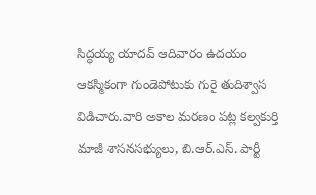సిద్ధయ్య యాదవ్ ఆదివారం ఉదయం ఆకస్మికంగా గుండెపోటుకు గురై తుదిశ్వాస విడిచారు.వారి అకాల మరణం పట్ల కల్వకుర్తి మాజీ శాసనసభ్యులు, బి.ఆర్.ఎస్. పార్టీ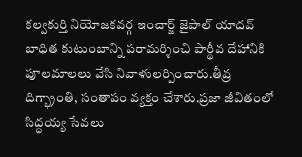కల్వకుర్తి నియోజకవర్గ ఇంచార్జ్ జైపాల్ యాదవ్ బాధిత కుటుంబాన్ని పరామర్శించి పార్థీవ దేహానికి పూలమాలలు వేసి నివాళులర్పించారు.తీవ్ర దిగ్భ్రాంతి, సంతాపం వ్యక్తం చేశారు.ప్రజా జీవితంలో సిద్ధయ్య సేవలు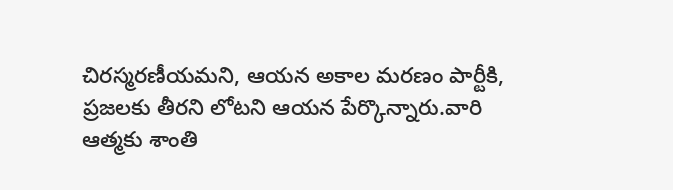చిరస్మరణీయమని, ఆయన అకాల మరణం పార్టీకి, ప్రజలకు తీరని లోటని ఆయన పేర్కొన్నారు.వారి ఆత్మకు శాంతి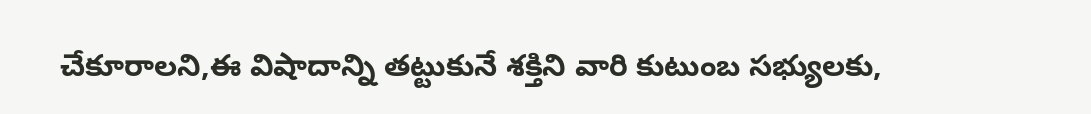చేకూరాలని,ఈ విషాదాన్ని తట్టుకునే శక్తిని వారి కుటుంబ సభ్యులకు,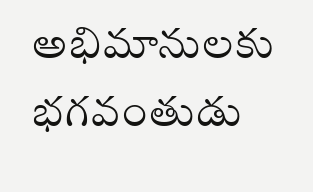అభిమానులకు భగవంతుడు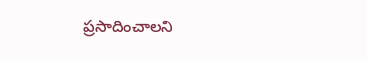ప్రసాదించాలని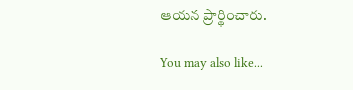ఆయన ప్రార్థించారు.

You may also like...